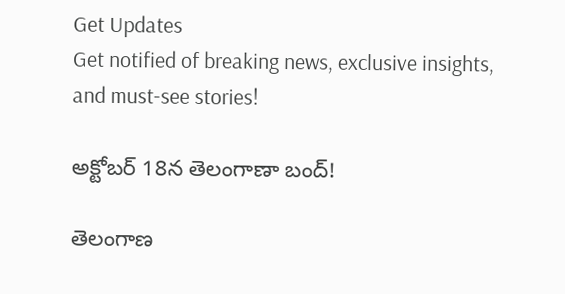Get Updates
Get notified of breaking news, exclusive insights, and must-see stories!

అక్టోబర్ 18న తెలంగాణా బంద్!

తెలంగాణ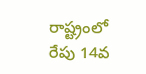రాష్ట్రంలో రేపు 14వ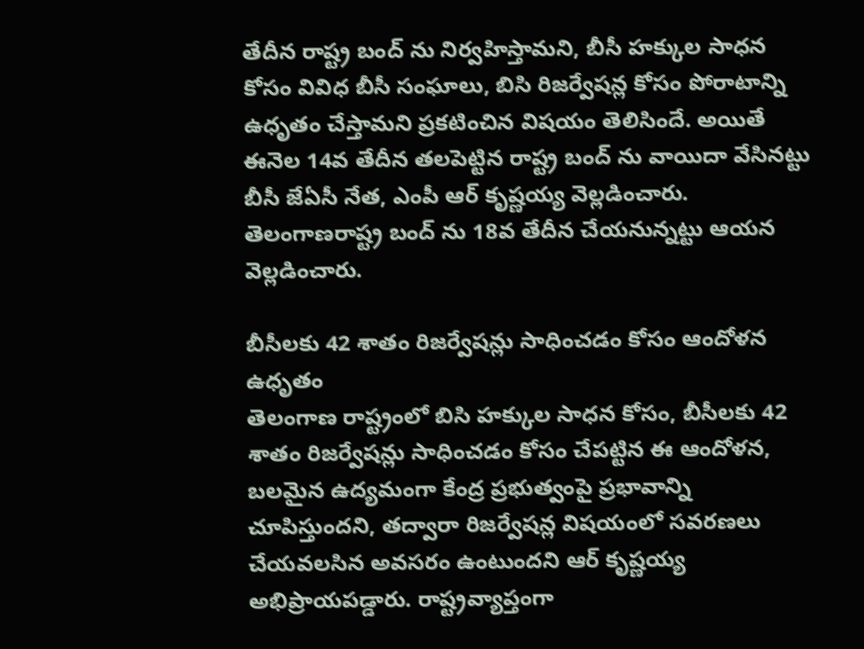తేదీన రాష్ట్ర బంద్ ను నిర్వహిస్తామని, బీసీ హక్కుల సాధన కోసం వివిధ బీసీ సంఘాలు, బిసి రిజర్వేషన్ల కోసం పోరాటాన్ని ఉధృతం చేస్తామని ప్రకటించిన విషయం తెలిసిందే. అయితే ఈనెల 14వ తేదీన తలపెట్టిన రాష్ట్ర బంద్ ను వాయిదా వేసినట్టు బీసీ జేఏసీ నేత, ఎంపీ ఆర్ కృష్ణయ్య వెల్లడించారు. తెలంగాణరాష్ట్ర బంద్ ను 18వ తేదీన చేయనున్నట్టు ఆయన వెల్లడించారు.

బీసీలకు 42 శాతం రిజర్వేషన్లు సాధించడం కోసం ఆందోళన ఉధృతం
తెలంగాణ రాష్ట్రంలో బిసి హక్కుల సాధన కోసం, బీసీలకు 42 శాతం రిజర్వేషన్లు సాధించడం కోసం చేపట్టిన ఈ ఆందోళన, బలమైన ఉద్యమంగా కేంద్ర ప్రభుత్వంపై ప్రభావాన్ని చూపిస్తుందని, తద్వారా రిజర్వేషన్ల విషయంలో సవరణలు చేయవలసిన అవసరం ఉంటుందని ఆర్ కృష్ణయ్య అభిప్రాయపడ్డారు. రాష్ట్రవ్యాప్తంగా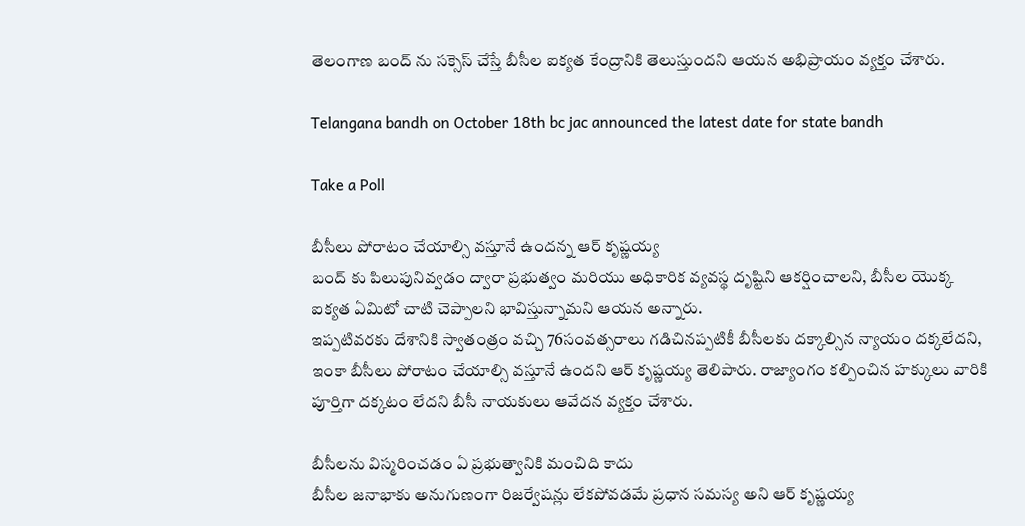తెలంగాణ బంద్ ను సక్సెస్ చేస్తే బీసీల ఐక్యత కేంద్రానికి తెలుస్తుందని ఆయన అభిప్రాయం వ్యక్తం చేశారు.

Telangana bandh on October 18th bc jac announced the latest date for state bandh

Take a Poll

బీసీలు పోరాటం చేయాల్సి వస్తూనే ఉందన్న ఆర్ కృష్ణయ్య
బంద్ కు పిలుపునివ్వడం ద్వారా ప్రభుత్వం మరియు అధికారిక వ్యవస్థ దృష్టిని ఆకర్షించాలని, బీసీల యొక్క ఐక్యత ఏమిటో చాటి చెప్పాలని భావిస్తున్నామని ఆయన అన్నారు.
ఇప్పటివరకు దేశానికి స్వాతంత్రం వచ్చి 76సంవత్సరాలు గడిచినప్పటికీ బీసీలకు దక్కాల్సిన న్యాయం దక్కలేదని, ఇంకా బీసీలు పోరాటం చేయాల్సి వస్తూనే ఉందని ఆర్ కృష్ణయ్య తెలిపారు. రాజ్యాంగం కల్పించిన హక్కులు వారికి పూర్తిగా దక్కటం లేదని బీసీ నాయకులు ఆవేదన వ్యక్తం చేశారు.

బీసీలను విస్మరించడం ఏ ప్రభుత్వానికి మంచిది కాదు
బీసీల జనాభాకు అనుగుణంగా రిజర్వేషన్లు లేకపోవడమే ప్రధాన సమస్య అని ఆర్ కృష్ణయ్య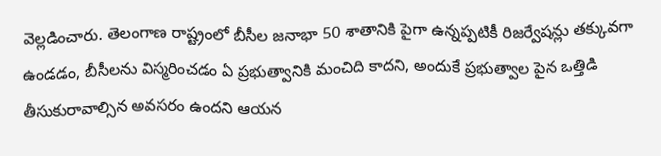వెల్లడించారు. తెలంగాణ రాష్ట్రంలో బీసీల జనాభా 50 శాతానికి పైగా ఉన్నప్పటికీ రిజర్వేషన్లు తక్కువగా ఉండడం, బీసీలను విస్మరించడం ఏ ప్రభుత్వానికి మంచిది కాదని, అందుకే ప్రభుత్వాల పైన ఒత్తిడి తీసుకురావాల్సిన అవసరం ఉందని ఆయన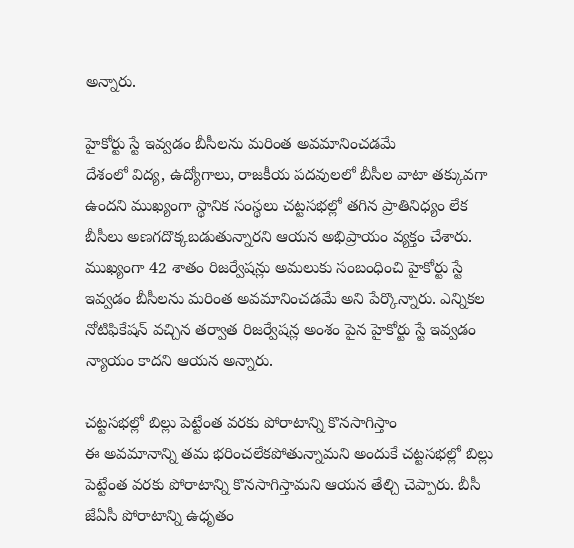అన్నారు.

హైకోర్టు స్టే ఇవ్వడం బీసీలను మరింత అవమానించడమే
దేశంలో విద్య, ఉద్యోగాలు, రాజకీయ పదవులలో బీసీల వాటా తక్కువగా ఉందని ముఖ్యంగా స్థానిక సంస్థలు చట్టసభల్లో తగిన ప్రాతినిధ్యం లేక బీసీలు అణగదొక్కబడుతున్నారని ఆయన అభిప్రాయం వ్యక్తం చేశారు. ముఖ్యంగా 42 శాతం రిజర్వేషన్లు అమలుకు సంబంధించి హైకోర్టు స్టే ఇవ్వడం బీసీలను మరింత అవమానించడమే అని పేర్కొన్నారు. ఎన్నికల నోటిఫికేషన్ వచ్చిన తర్వాత రిజర్వేషన్ల అంశం పైన హైకోర్టు స్టే ఇవ్వడం న్యాయం కాదని ఆయన అన్నారు.

చట్టసభల్లో బిల్లు పెట్టేంత వరకు పోరాటాన్ని కొనసాగిస్తాం
ఈ అవమానాన్ని తమ భరించలేకపోతున్నామని అందుకే చట్టసభల్లో బిల్లు పెట్టేంత వరకు పోరాటాన్ని కొనసాగిస్తామని ఆయన తేల్చి చెప్పారు. బీసీ జేఏసీ పోరాటాన్ని ఉధృతం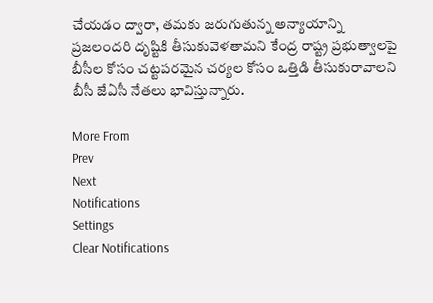చేయడం ద్వారా, తమకు జరుగుతున్న అన్యాయాన్ని ప్రజలందరి దృష్టికి తీసుకువెళతామని కేంద్ర రాష్ట్ర ప్రభుత్వాలపై బీసీల కోసం చట్టపరమైన చర్యల కోసం ఒత్తిడి తీసుకురావాలని బీసీ జేఏసీ నేతలు భావిస్తున్నారు.

More From
Prev
Next
Notifications
Settings
Clear Notifications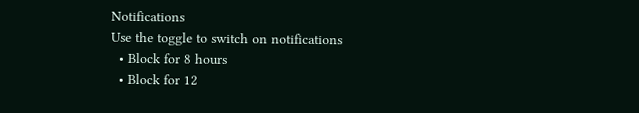Notifications
Use the toggle to switch on notifications
  • Block for 8 hours
  • Block for 12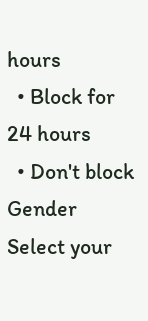hours
  • Block for 24 hours
  • Don't block
Gender
Select your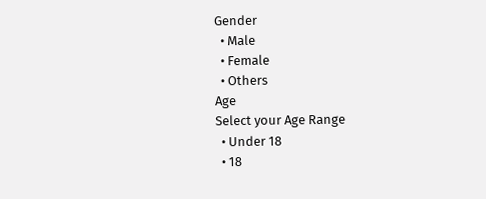Gender
  • Male
  • Female
  • Others
Age
Select your Age Range
  • Under 18
  • 18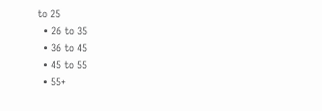to 25
  • 26 to 35
  • 36 to 45
  • 45 to 55
  • 55+